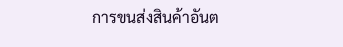การขนส่งสินค้าอันต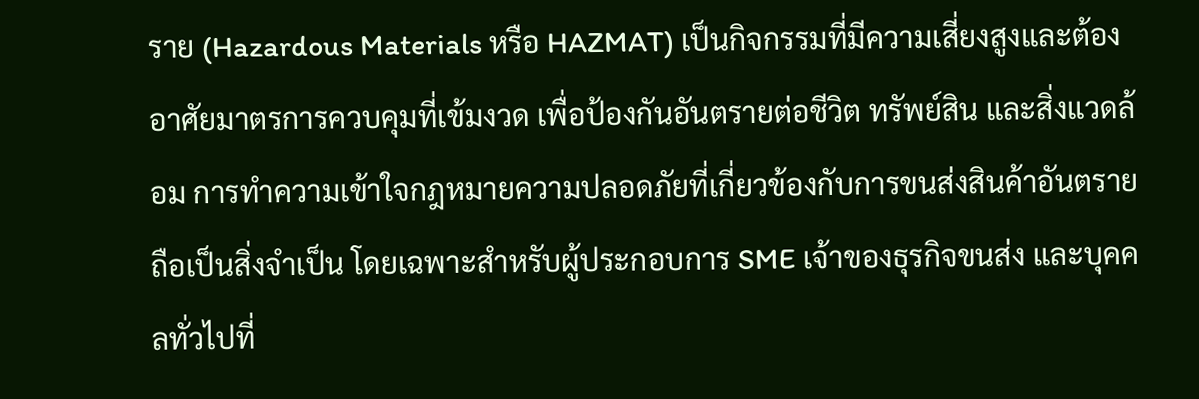ราย (Hazardous Materials หรือ HAZMAT) เป็นกิจกรรมที่มีความเสี่ยงสูงและต้องอาศัยมาตรการควบคุมที่เข้มงวด เพื่อป้องกันอันตรายต่อชีวิต ทรัพย์สิน และสิ่งแวดล้อม การทำความเข้าใจกฎหมายความปลอดภัยที่เกี่ยวข้องกับการขนส่งสินค้าอันตรายถือเป็นสิ่งจำเป็น โดยเฉพาะสำหรับผู้ประกอบการ SME เจ้าของธุรกิจขนส่ง และบุคคลทั่วไปที่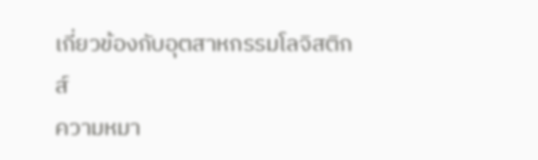เกี่ยวข้องกับอุตสาหกรรมโลจิสติกส์
ความหมา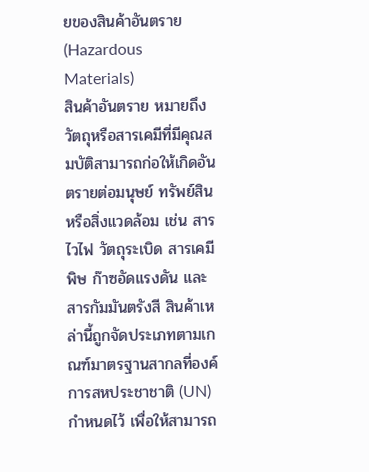ยของสินค้าอันตราย (Hazardous Materials)
สินค้าอันตราย หมายถึง วัตถุหรือสารเคมีที่มีคุณสมบัติสามารถก่อให้เกิดอันตรายต่อมนุษย์ ทรัพย์สิน หรือสิ่งแวดล้อม เช่น สารไวไฟ วัตถุระเบิด สารเคมีพิษ ก๊าซอัดแรงดัน และสารกัมมันตรังสี สินค้าเหล่านี้ถูกจัดประเภทตามเกณฑ์มาตรฐานสากลที่องค์การสหประชาชาติ (UN) กำหนดไว้ เพื่อให้สามารถ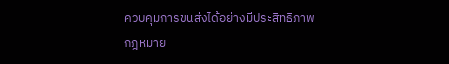ควบคุมการขนส่งได้อย่างมีประสิทธิภาพ
กฎหมาย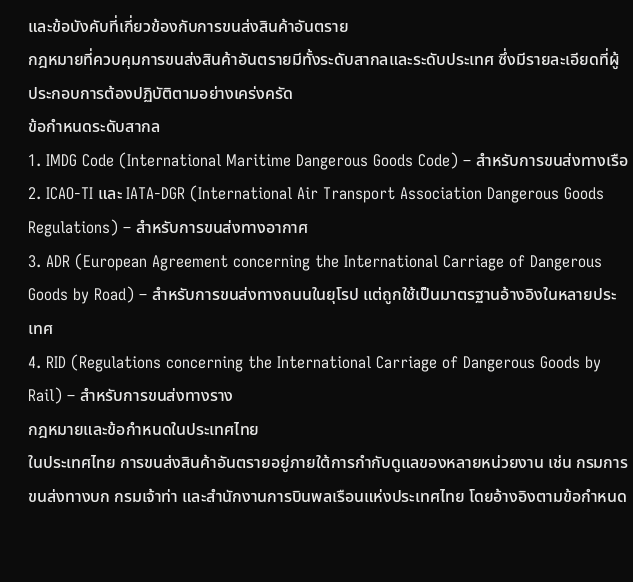และข้อบังคับที่เกี่ยวข้องกับการขนส่งสินค้าอันตราย
กฎหมายที่ควบคุมการขนส่งสินค้าอันตรายมีทั้งระดับสากลและระดับประเทศ ซึ่งมีรายละเอียดที่ผู้ประกอบการต้องปฏิบัติตามอย่างเคร่งครัด
ข้อกำหนดระดับสากล
1. IMDG Code (International Maritime Dangerous Goods Code) – สำหรับการขนส่งทางเรือ
2. ICAO-TI และ IATA-DGR (International Air Transport Association Dangerous Goods Regulations) – สำหรับการขนส่งทางอากาศ
3. ADR (European Agreement concerning the International Carriage of Dangerous Goods by Road) – สำหรับการขนส่งทางถนนในยุโรป แต่ถูกใช้เป็นมาตรฐานอ้างอิงในหลายประเทศ
4. RID (Regulations concerning the International Carriage of Dangerous Goods by Rail) – สำหรับการขนส่งทางราง
กฎหมายและข้อกำหนดในประเทศไทย
ในประเทศไทย การขนส่งสินค้าอันตรายอยู่ภายใต้การกำกับดูแลของหลายหน่วยงาน เช่น กรมการขนส่งทางบก กรมเจ้าท่า และสำนักงานการบินพลเรือนแห่งประเทศไทย โดยอ้างอิงตามข้อกำหนด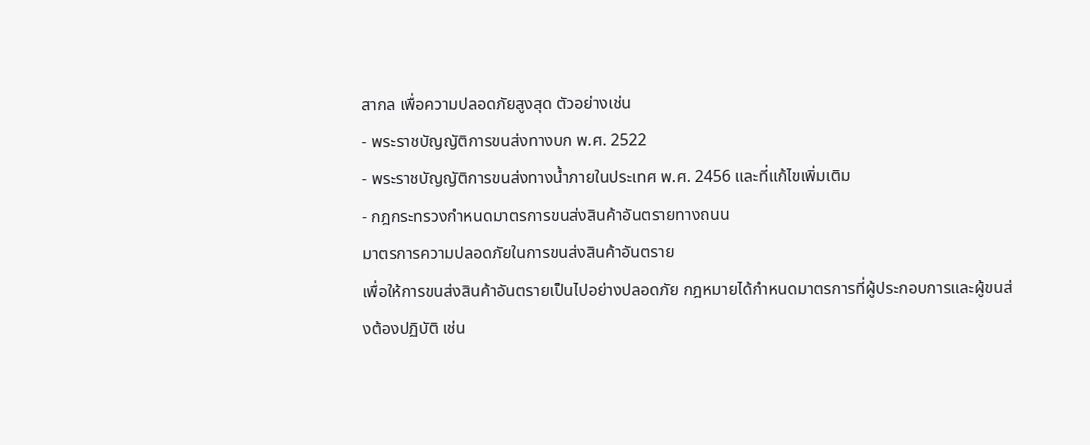สากล เพื่อความปลอดภัยสูงสุด ตัวอย่างเช่น
- พระราชบัญญัติการขนส่งทางบก พ.ศ. 2522
- พระราชบัญญัติการขนส่งทางน้ำภายในประเทศ พ.ศ. 2456 และที่แก้ไขเพิ่มเติม
- กฎกระทรวงกำหนดมาตรการขนส่งสินค้าอันตรายทางถนน
มาตรการความปลอดภัยในการขนส่งสินค้าอันตราย
เพื่อให้การขนส่งสินค้าอันตรายเป็นไปอย่างปลอดภัย กฎหมายได้กำหนดมาตรการที่ผู้ประกอบการและผู้ขนส่งต้องปฏิบัติ เช่น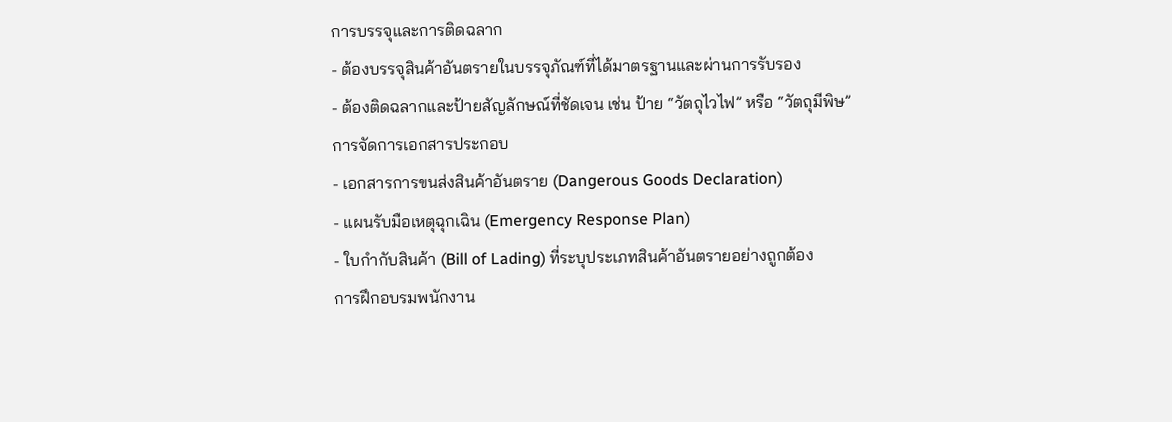การบรรจุและการติดฉลาก
- ต้องบรรจุสินค้าอันตรายในบรรจุภัณฑ์ที่ได้มาตรฐานและผ่านการรับรอง
- ต้องติดฉลากและป้ายสัญลักษณ์ที่ชัดเจน เช่น ป้าย “วัตถุไวไฟ” หรือ “วัตถุมีพิษ”
การจัดการเอกสารประกอบ
- เอกสารการขนส่งสินค้าอันตราย (Dangerous Goods Declaration)
- แผนรับมือเหตุฉุกเฉิน (Emergency Response Plan)
- ใบกำกับสินค้า (Bill of Lading) ที่ระบุประเภทสินค้าอันตรายอย่างถูกต้อง
การฝึกอบรมพนักงาน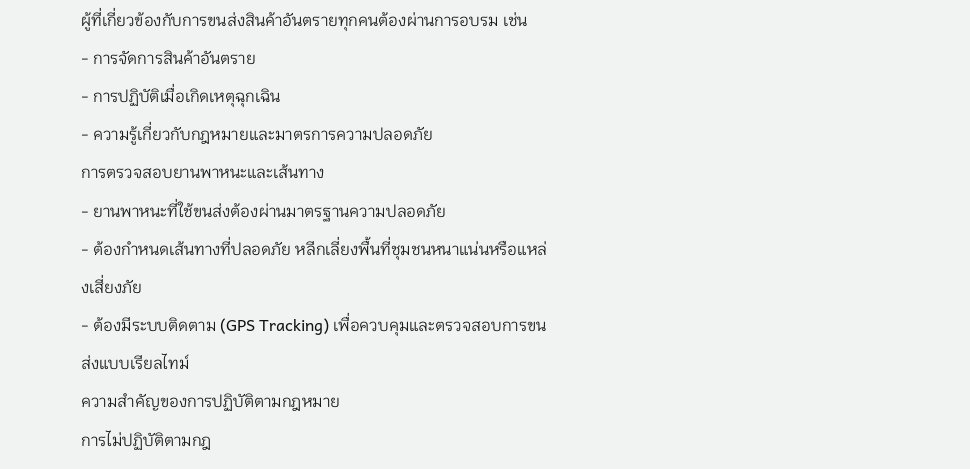ผู้ที่เกี่ยวข้องกับการขนส่งสินค้าอันตรายทุกคนต้องผ่านการอบรม เช่น
- การจัดการสินค้าอันตราย
- การปฏิบัติเมื่อเกิดเหตุฉุกเฉิน
- ความรู้เกี่ยวกับกฎหมายและมาตรการความปลอดภัย
การตรวจสอบยานพาหนะและเส้นทาง
- ยานพาหนะที่ใช้ขนส่งต้องผ่านมาตรฐานความปลอดภัย
- ต้องกำหนดเส้นทางที่ปลอดภัย หลีกเลี่ยงพื้นที่ชุมชนหนาแน่นหรือแหล่งเสี่ยงภัย
- ต้องมีระบบติดตาม (GPS Tracking) เพื่อควบคุมและตรวจสอบการขนส่งแบบเรียลไทม์
ความสำคัญของการปฏิบัติตามกฎหมาย
การไม่ปฏิบัติตามกฎ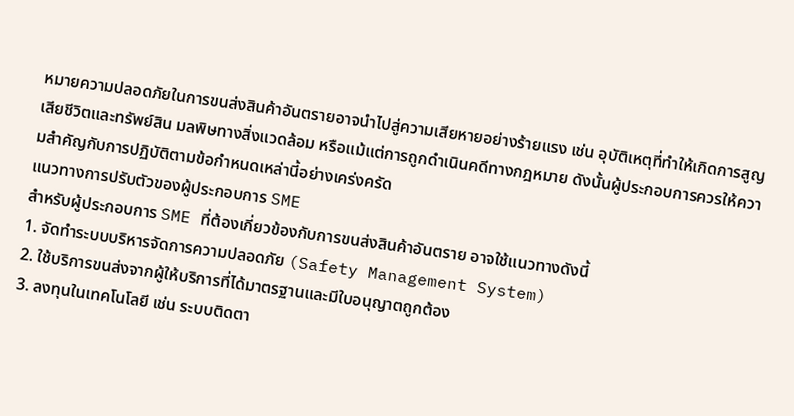หมายความปลอดภัยในการขนส่งสินค้าอันตรายอาจนำไปสู่ความเสียหายอย่างร้ายแรง เช่น อุบัติเหตุที่ทำให้เกิดการสูญเสียชีวิตและทรัพย์สิน มลพิษทางสิ่งแวดล้อม หรือแม้แต่การถูกดำเนินคดีทางกฎหมาย ดังนั้นผู้ประกอบการควรให้ความสำคัญกับการปฏิบัติตามข้อกำหนดเหล่านี้อย่างเคร่งครัด
แนวทางการปรับตัวของผู้ประกอบการ SME
สำหรับผู้ประกอบการ SME ที่ต้องเกี่ยวข้องกับการขนส่งสินค้าอันตราย อาจใช้แนวทางดังนี้
1. จัดทำระบบบริหารจัดการความปลอดภัย (Safety Management System)
2. ใช้บริการขนส่งจากผู้ให้บริการที่ได้มาตรฐานและมีใบอนุญาตถูกต้อง
3. ลงทุนในเทคโนโลยี เช่น ระบบติดตา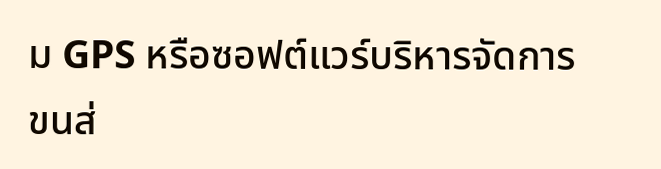ม GPS หรือซอฟต์แวร์บริหารจัดการขนส่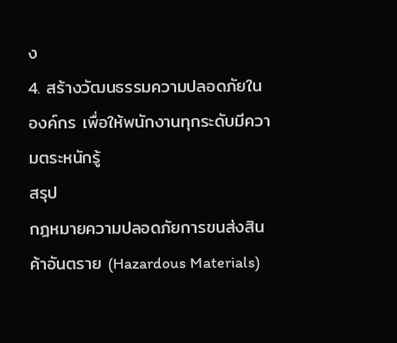ง
4. สร้างวัฒนธรรมความปลอดภัยในองค์กร เพื่อให้พนักงานทุกระดับมีความตระหนักรู้
สรุป
กฎหมายความปลอดภัยการขนส่งสินค้าอันตราย (Hazardous Materials)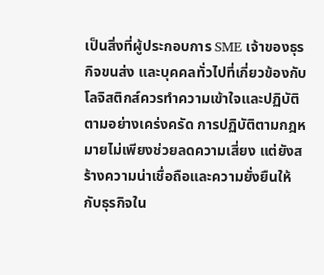เป็นสิ่งที่ผู้ประกอบการ SME เจ้าของธุรกิจขนส่ง และบุคคลทั่วไปที่เกี่ยวข้องกับโลจิสติกส์ควรทำความเข้าใจและปฏิบัติตามอย่างเคร่งครัด การปฏิบัติตามกฎหมายไม่เพียงช่วยลดความเสี่ยง แต่ยังสร้างความน่าเชื่อถือและความยั่งยืนให้กับธุรกิจใน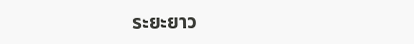ระยะยาว